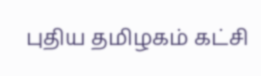புதிய தமிழகம் கட்சி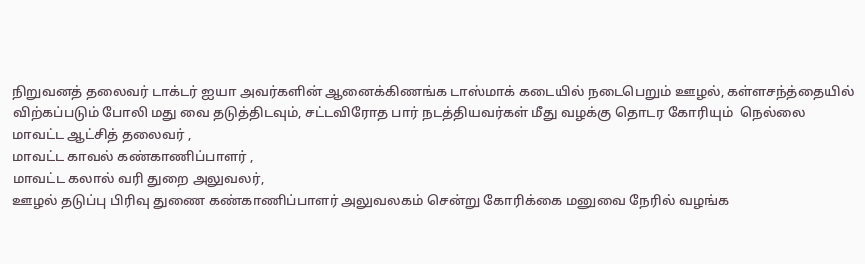நிறுவனத் தலைவர் டாக்டர் ஐயா அவர்களின் ஆனைக்கிணங்க டாஸ்மாக் கடையில் நடைபெறும் ஊழல், கள்ளசந்த்தையில் விற்கப்படும் போலி மது வை தடுத்திடவும், சட்டவிரோத பார் நடத்தியவர்கள் மீது வழக்கு தொடர கோரியும்  நெல்லை
மாவட்ட ஆட்சித் தலைவர் ,
மாவட்ட காவல் கண்காணிப்பாளர் ,
மாவட்ட கலால் வரி துறை அலுவலர்,
ஊழல் தடுப்பு பிரிவு துணை கண்காணிப்பாளர் அலுவலகம் சென்று கோரிக்கை மனுவை நேரில் வழங்க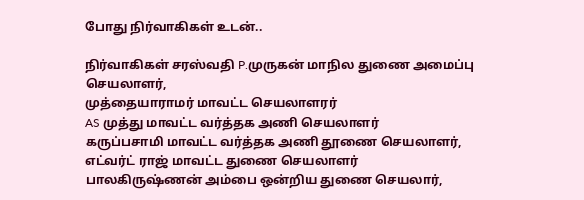போது நிர்வாகிகள் உடன்..

நிர்வாகிகள் சரஸ்வதி P.முருகன் மாநில துணை அமைப்பு செயலாளர்,
முத்தையாராமர் மாவட்ட செயலாளரர்
AS முத்து மாவட்ட வர்த்தக அணி செயலாளர்
கருப்பசாமி மாவட்ட வர்த்தக அணி தூணை செயலாளர்,
எட்வர்ட் ராஜ் மாவட்ட துணை செயலாளர்
பாலகிருஷ்ணன் அம்பை ஒன்றிய துணை செயலார்,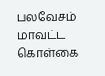பலவேசம் மாவட்ட கொள்கை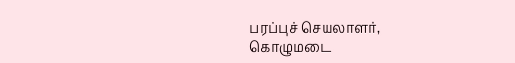பரப்புச் செயலாளர்,
கொழுமடை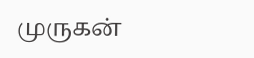முருகன்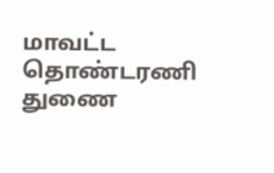மாவட்ட தொண்டரணி துணை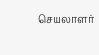செயலாளர்